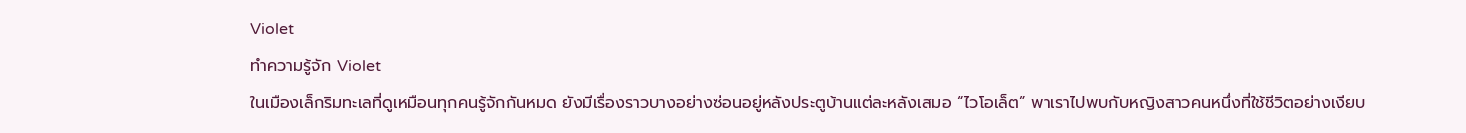Violet
ทำความรู้จัก Violet
ในเมืองเล็กริมทะเลที่ดูเหมือนทุกคนรู้จักกันหมด ยังมีเรื่องราวบางอย่างซ่อนอยู่หลังประตูบ้านแต่ละหลังเสมอ “ไวโอเล็ต” พาเราไปพบกับหญิงสาวคนหนึ่งที่ใช้ชีวิตอย่างเงียบ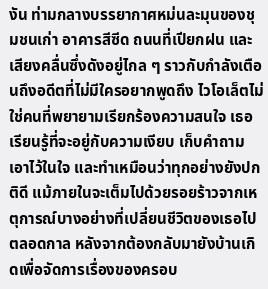งัน ท่ามกลางบรรยากาศหม่นละมุนของชุมชนเก่า อาคารสีซีด ถนนที่เปียกฝน และเสียงคลื่นซึ่งดังอยู่ไกล ๆ ราวกับกำลังเตือนถึงอดีตที่ไม่มีใครอยากพูดถึง ไวโอเล็ตไม่ใช่คนที่พยายามเรียกร้องความสนใจ เธอเรียนรู้ที่จะอยู่กับความเงียบ เก็บคำถามเอาไว้ในใจ และทำเหมือนว่าทุกอย่างยังปกติดี แม้ภายในจะเต็มไปด้วยรอยร้าวจากเหตุการณ์บางอย่างที่เปลี่ยนชีวิตของเธอไปตลอดกาล หลังจากต้องกลับมายังบ้านเกิดเพื่อจัดการเรื่องของครอบ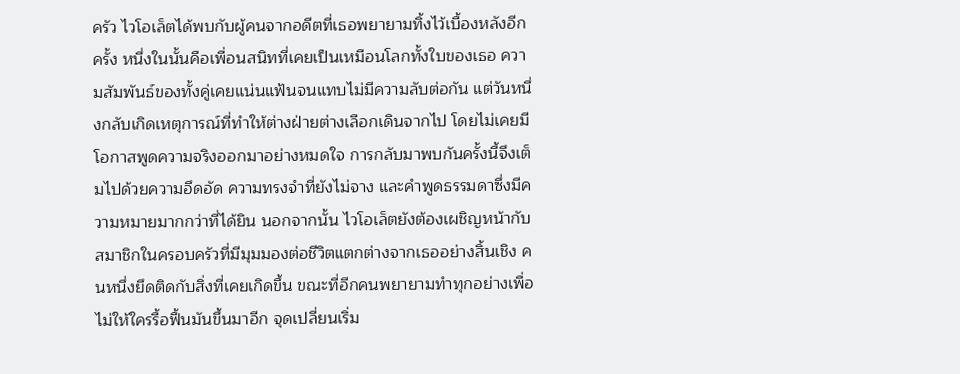ครัว ไวโอเล็ตได้พบกับผู้คนจากอดีตที่เธอพยายามทิ้งไว้เบื้องหลังอีกครั้ง หนึ่งในนั้นคือเพื่อนสนิทที่เคยเป็นเหมือนโลกทั้งใบของเธอ ความสัมพันธ์ของทั้งคู่เคยแน่นแฟ้นจนแทบไม่มีความลับต่อกัน แต่วันหนึ่งกลับเกิดเหตุการณ์ที่ทำให้ต่างฝ่ายต่างเลือกเดินจากไป โดยไม่เคยมีโอกาสพูดความจริงออกมาอย่างหมดใจ การกลับมาพบกันครั้งนี้จึงเต็มไปด้วยความอึดอัด ความทรงจำที่ยังไม่จาง และคำพูดธรรมดาซึ่งมีความหมายมากกว่าที่ได้ยิน นอกจากนั้น ไวโอเล็ตยังต้องเผชิญหน้ากับสมาชิกในครอบครัวที่มีมุมมองต่อชีวิตแตกต่างจากเธออย่างสิ้นเชิง คนหนึ่งยึดติดกับสิ่งที่เคยเกิดขึ้น ขณะที่อีกคนพยายามทำทุกอย่างเพื่อไม่ให้ใครรื้อฟื้นมันขึ้นมาอีก จุดเปลี่ยนเริ่ม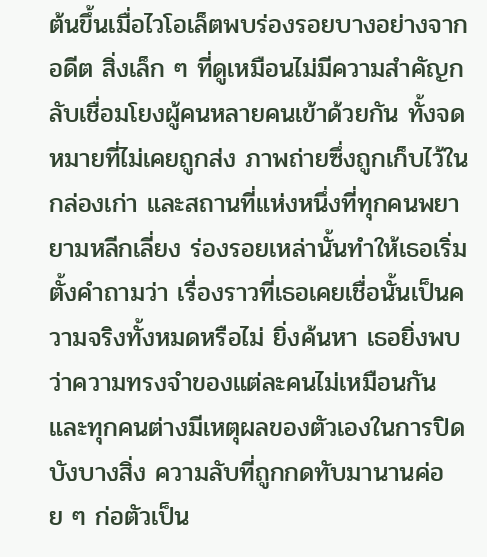ต้นขึ้นเมื่อไวโอเล็ตพบร่องรอยบางอย่างจากอดีต สิ่งเล็ก ๆ ที่ดูเหมือนไม่มีความสำคัญกลับเชื่อมโยงผู้คนหลายคนเข้าด้วยกัน ทั้งจดหมายที่ไม่เคยถูกส่ง ภาพถ่ายซึ่งถูกเก็บไว้ในกล่องเก่า และสถานที่แห่งหนึ่งที่ทุกคนพยายามหลีกเลี่ยง ร่องรอยเหล่านั้นทำให้เธอเริ่มตั้งคำถามว่า เรื่องราวที่เธอเคยเชื่อนั้นเป็นความจริงทั้งหมดหรือไม่ ยิ่งค้นหา เธอยิ่งพบว่าความทรงจำของแต่ละคนไม่เหมือนกัน และทุกคนต่างมีเหตุผลของตัวเองในการปิดบังบางสิ่ง ความลับที่ถูกกดทับมานานค่อย ๆ ก่อตัวเป็น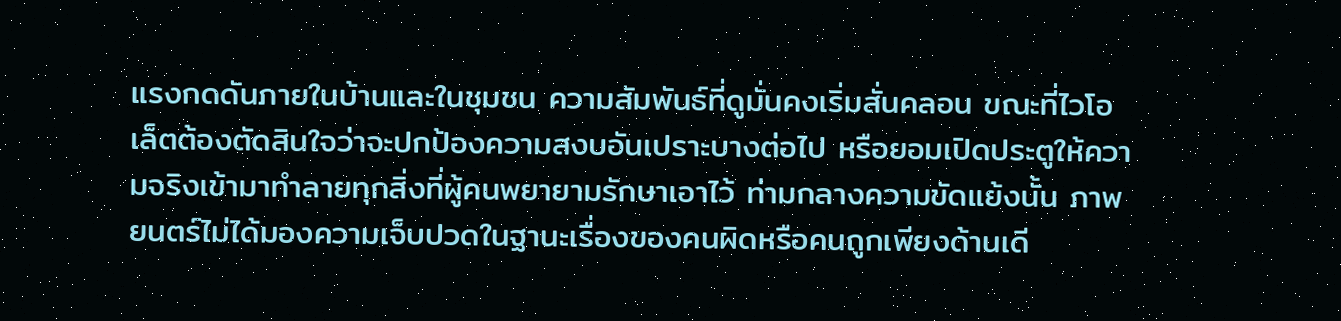แรงกดดันภายในบ้านและในชุมชน ความสัมพันธ์ที่ดูมั่นคงเริ่มสั่นคลอน ขณะที่ไวโอเล็ตต้องตัดสินใจว่าจะปกป้องความสงบอันเปราะบางต่อไป หรือยอมเปิดประตูให้ความจริงเข้ามาทำลายทุกสิ่งที่ผู้คนพยายามรักษาเอาไว้ ท่ามกลางความขัดแย้งนั้น ภาพยนตร์ไม่ได้มองความเจ็บปวดในฐานะเรื่องของคนผิดหรือคนถูกเพียงด้านเดี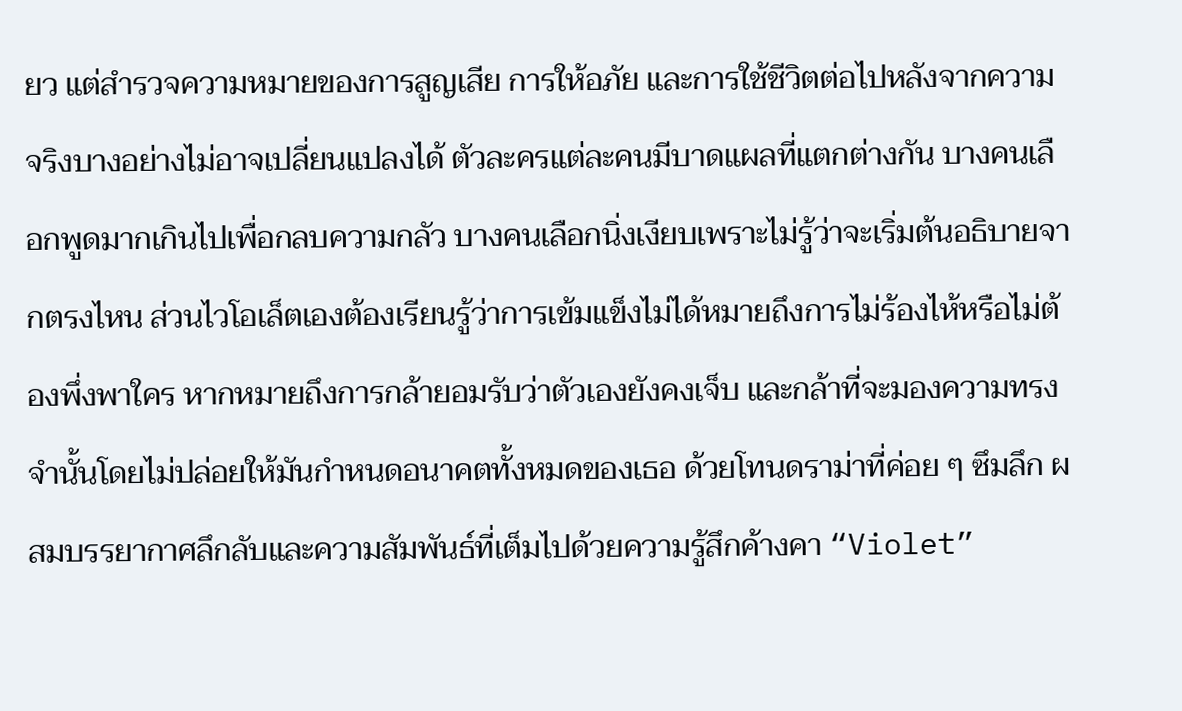ยว แต่สำรวจความหมายของการสูญเสีย การให้อภัย และการใช้ชีวิตต่อไปหลังจากความจริงบางอย่างไม่อาจเปลี่ยนแปลงได้ ตัวละครแต่ละคนมีบาดแผลที่แตกต่างกัน บางคนเลือกพูดมากเกินไปเพื่อกลบความกลัว บางคนเลือกนิ่งเงียบเพราะไม่รู้ว่าจะเริ่มต้นอธิบายจากตรงไหน ส่วนไวโอเล็ตเองต้องเรียนรู้ว่าการเข้มแข็งไม่ได้หมายถึงการไม่ร้องไห้หรือไม่ต้องพึ่งพาใคร หากหมายถึงการกล้ายอมรับว่าตัวเองยังคงเจ็บ และกล้าที่จะมองความทรงจำนั้นโดยไม่ปล่อยให้มันกำหนดอนาคตทั้งหมดของเธอ ด้วยโทนดราม่าที่ค่อย ๆ ซึมลึก ผสมบรรยากาศลึกลับและความสัมพันธ์ที่เต็มไปด้วยความรู้สึกค้างคา “Violet”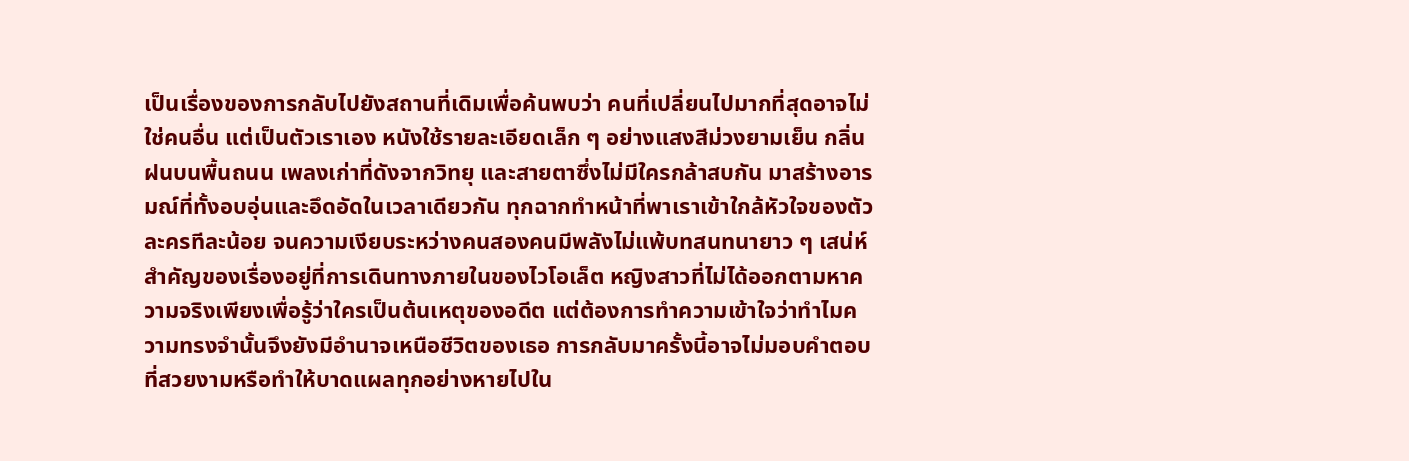เป็นเรื่องของการกลับไปยังสถานที่เดิมเพื่อค้นพบว่า คนที่เปลี่ยนไปมากที่สุดอาจไม่ใช่คนอื่น แต่เป็นตัวเราเอง หนังใช้รายละเอียดเล็ก ๆ อย่างแสงสีม่วงยามเย็น กลิ่นฝนบนพื้นถนน เพลงเก่าที่ดังจากวิทยุ และสายตาซึ่งไม่มีใครกล้าสบกัน มาสร้างอารมณ์ที่ทั้งอบอุ่นและอึดอัดในเวลาเดียวกัน ทุกฉากทำหน้าที่พาเราเข้าใกล้หัวใจของตัวละครทีละน้อย จนความเงียบระหว่างคนสองคนมีพลังไม่แพ้บทสนทนายาว ๆ เสน่ห์สำคัญของเรื่องอยู่ที่การเดินทางภายในของไวโอเล็ต หญิงสาวที่ไม่ได้ออกตามหาความจริงเพียงเพื่อรู้ว่าใครเป็นต้นเหตุของอดีต แต่ต้องการทำความเข้าใจว่าทำไมความทรงจำนั้นจึงยังมีอำนาจเหนือชีวิตของเธอ การกลับมาครั้งนี้อาจไม่มอบคำตอบที่สวยงามหรือทำให้บาดแผลทุกอย่างหายไปใน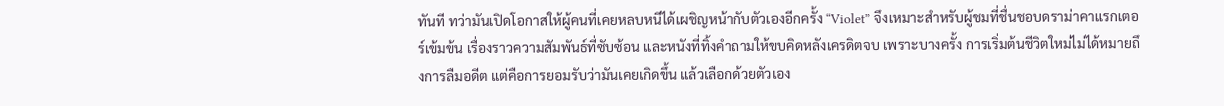ทันที ทว่ามันเปิดโอกาสให้ผู้คนที่เคยหลบหนีได้เผชิญหน้ากับตัวเองอีกครั้ง “Violet” จึงเหมาะสำหรับผู้ชมที่ชื่นชอบดราม่าคาแรกเตอร์เข้มข้น เรื่องราวความสัมพันธ์ที่ซับซ้อน และหนังที่ทิ้งคำถามให้ขบคิดหลังเครดิตจบ เพราะบางครั้ง การเริ่มต้นชีวิตใหม่ไม่ได้หมายถึงการลืมอดีต แต่คือการยอมรับว่ามันเคยเกิดขึ้น แล้วเลือกด้วยตัวเอง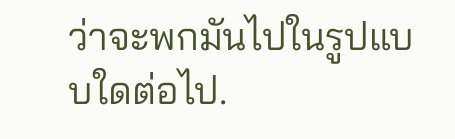ว่าจะพกมันไปในรูปแบบใดต่อไป.